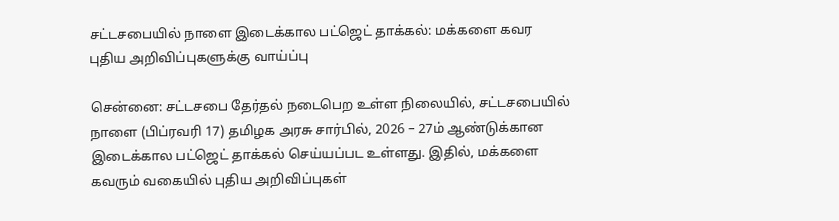சட்டசபையில் நாளை இடைக்கால பட்ஜெட் தாக்கல்: மக்களை கவர புதிய அறிவிப்புகளுக்கு வாய்ப்பு

சென்னை: சட்டசபை தேர்தல் நடைபெற உள்ள நிலையில், சட்டசபையில் நாளை (பிப்ரவரி 17) தமிழக அரசு சார்பில், 2026 – 27ம் ஆண்டுக்கான இடைக்கால பட்ஜெட் தாக்கல் செய்யப்பட உள்ளது. இதில், மக்களை கவரும் வகையில் புதிய அறிவிப்புகள்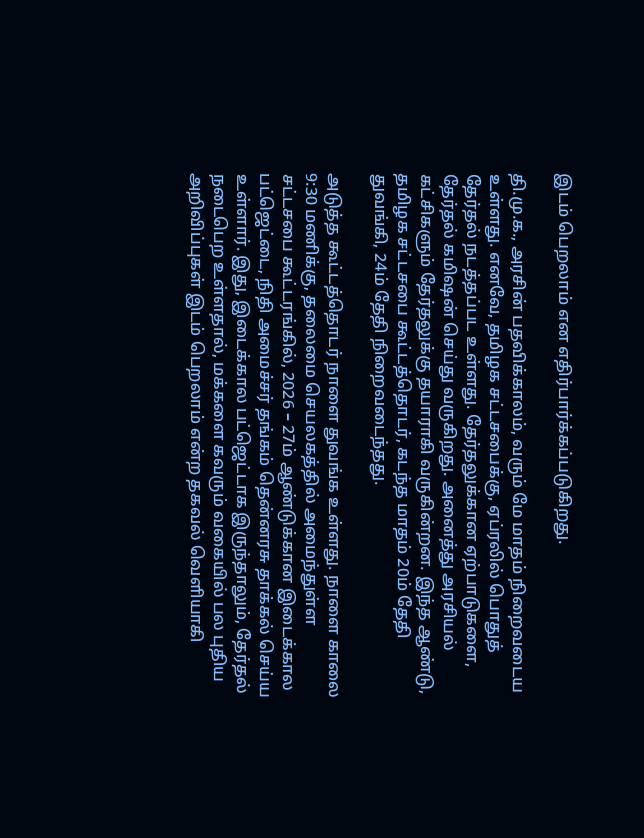இடம் பெறலாம் என எதிர்பார்க்கப்படுகிறது.

தி.மு.க., அரசின் பதவிக்காலம், வரும் மே மாதம் நிறைவடைய உள்ளது. எனவே, தமிழக சட்டசபைக்கு, ஏப்ரலில் பொதுத் தேர்தல் நடத்தப்பட உள்ளது. தேர்தலுக்கான ஏற்பாடுகளை, தேர்தல் கமிஷன் செய்து வருகிறது. அனைத்து அரசியல் கட்சிகளும் தேர்தலுக்கு தயாராகி வருகின்றன. இந்த ஆண்டு, தமிழக சட்டசபை கூட்டத்தொடர், கடந்த மாதம் 20ம் தேதி துவங்கி, 24ம் தேதி நிறைவடைந்தது.

அடுத்த கூட்டத்தொடர் நாளை துவங்க உள்ளது. நாளை காலை 9:30 மணிக்கு, தலைமை செயலகத்தில் அமைந்துள்ள சட்டசபை கூட்டரங்கில், 2026 – 27ம் ஆண்டுக்கான இடைக்கால பட்ஜெட்டை, நிதி அமைச்சர் தங்கம் தென்னரசு தாக்கல் செய்ய உள்ளார். இது, இடைக்கால பட்ஜெட்டாக இருந்தாலும், தேர்தல் நடைபெற உள்ளதால், மக்களை கவரும் வகையில் பல புதிய அறிவிப்புகள் இடம் பெறலாம் என்ற தகவல் வெளியாகி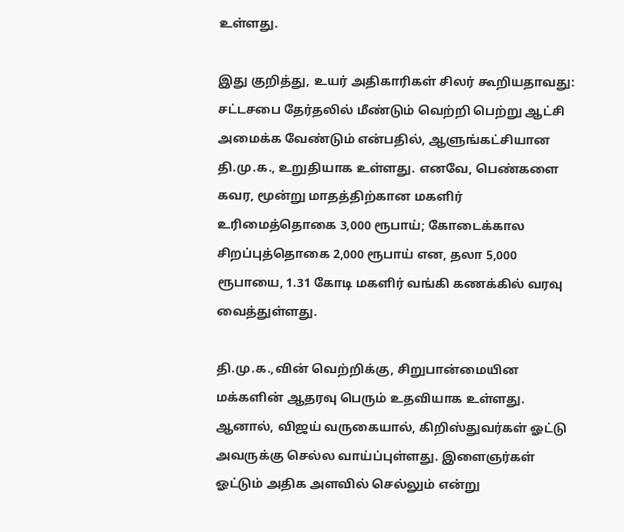உள்ளது.

இது குறித்து, உயர் அதிகாரிகள் சிலர் கூறியதாவது: சட்டசபை தேர்தலில் மீண்டும் வெற்றி பெற்று ஆட்சி அமைக்க வேண்டும் என்பதில், ஆளுங்கட்சியான தி.மு.க., உறுதியாக உள்ளது. எனவே, பெண்களை கவர, மூன்று மாதத்திற்கான மகளிர் உரிமைத்தொகை 3,000 ரூபாய்; கோடைக்கால சிறப்புத்தொகை 2,000 ரூபாய் என, தலா 5,000 ரூபாயை, 1.31 கோடி மகளிர் வங்கி கணக்கில் வரவு வைத்துள்ளது.

தி.மு.க.,வின் வெற்றிக்கு, சிறுபான்மையின மக்களின் ஆதரவு பெரும் உதவியாக உள்ளது. ஆனால், விஜய் வருகையால், கிறிஸ்துவர்கள் ஓட்டு அவருக்கு செல்ல வாய்ப்புள்ளது. இளைஞர்கள் ஓட்டும் அதிக அளவில் செல்லும் என்று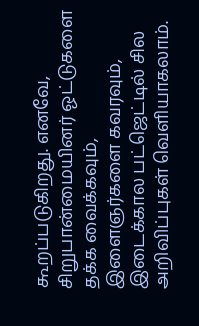கூறப்படுகிறது. எனவே, சிறுபான்மையினர் ஓட்டுகளை தக்க வைக்கவும், இளைஞர்களை கவரவும், இடைக்கால பட்ஜெட்டில் சில அறிவிப்புகள் வெளியாகலாம்.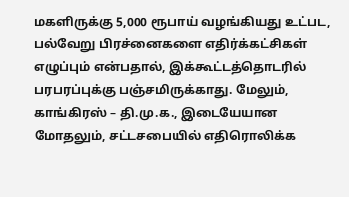மகளிருக்கு 5,000 ரூபாய் வழங்கியது உட்பட, பல்வேறு பிரச்னைகளை எதிர்க்கட்சிகள் எழுப்பும் என்பதால், இக்கூட்டத்தொடரில் பரபரப்புக்கு பஞ்சமிருக்காது. மேலும், காங்கிரஸ் – தி.மு.க., இடையேயான மோதலும், சட்டசபையில் எதிரொலிக்க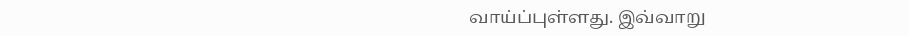வாய்ப்புள்ளது. இவ்வாறு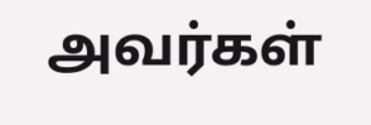அவர்கள்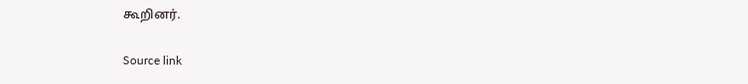கூறினர்.

Source link